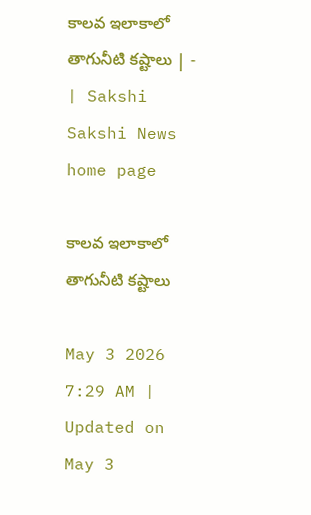కాలవ ఇలాకాలో తాగునీటి కష్టాలు | - | Sakshi
Sakshi News home page

కాలవ ఇలాకాలో తాగునీటి కష్టాలు

May 3 2026 7:29 AM | Updated on May 3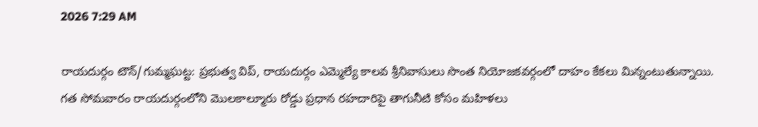2026 7:29 AM

రాయదుర్గం టౌన్‌/గుమ్మఘట్ట: ప్రభుత్వ విప్‌, రాయదుర్గం ఎమ్మెల్యే కాలవ శ్రీనివాసులు సొంత నియోజకవర్గంలో దాహం కేకలు మిన్నంటుతున్నాయి. గత సోమవారం రాయదుర్గంలోని మొలకాల్మూరు రోడ్డు ప్రధాన రహదారిపై తాగునీటి కోసం మహిళలు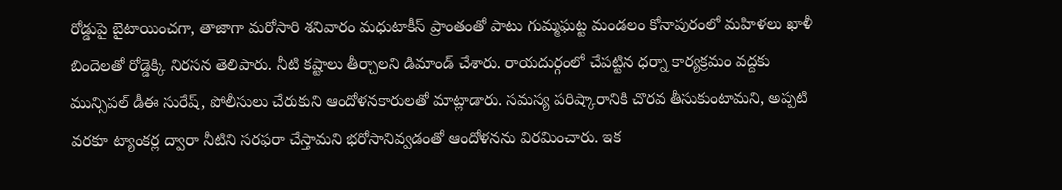రోడ్డుపై బైటాయించగా, తాజాగా మరోసారి శనివారం మధుటాకీస్‌ ప్రాంతంతో పాటు గుమ్మఘట్ట మండలం కోనాపురంలో మహిళలు ఖాళీ బిందెలతో రోడ్డెక్కి నిరసన తెలిపారు. నీటి కష్టాలు తీర్చాలని డిమాండ్‌ చేశారు. రాయదుర్గంలో చేపట్టిన ధర్నా కార్యక్రమం వద్దకు మున్సిపల్‌ డీఈ సురేష్‌, పోలీసులు చేరుకుని ఆందోళనకారులతో మాట్లాడారు. సమస్య పరిష్కారానికి చొరవ తీసుకుంటామని, అప్పటి వరకూ ట్యాంకర్ల ద్వారా నీటిని సరఫరా చేస్తామని భరోసానివ్వడంతో ఆందోళనను విరమించారు. ఇక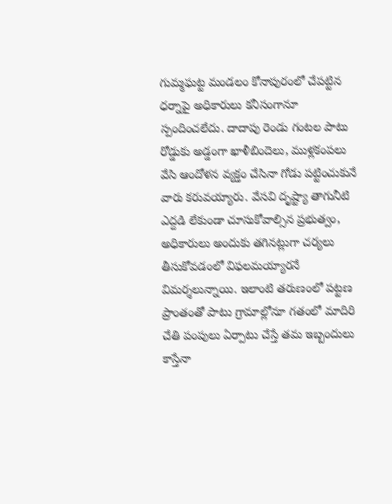గుమ్మఘట్ట మండలం కోనాపురంలో చేపట్టిన ధర్నాపై అధికారులు కనీసంగానూ స్పందించలేదు. దాదాపు రెండు గంటల పాటు రోడ్డుకు అడ్డంగా ఖాళీబిందెలు, ముళ్లకంపలు వేసి ఆందోళన వ్యక్తం చేసినా గోడు పట్టించుకునే వారు కరువయ్యారు. వేసవి దృష్ట్యా తాగునీటి ఎద్దడి లేకుండా చూసుకోవాల్సిన ప్రభుత్వం, అధికారులు అందుకు తగినట్లుగా చర్యలు తీసుకోవడంలో విఫలమయ్యారనే విమర్శలున్నాయి. ఇలాంటి తరుణంలో పట్టణ ప్రాంతంతో పాటు గ్రామాల్లోనూ గతంలో మాదిరి చేతి పంపులు ఏర్పాటు చేస్తే తమ ఇబ్బందులు కాస్తేనా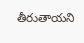తీరుతాయని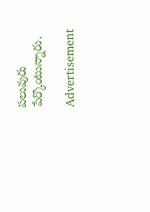పలువురు పేర్కొంటున్నారు.

Advertisement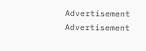Advertisement
Advertisement